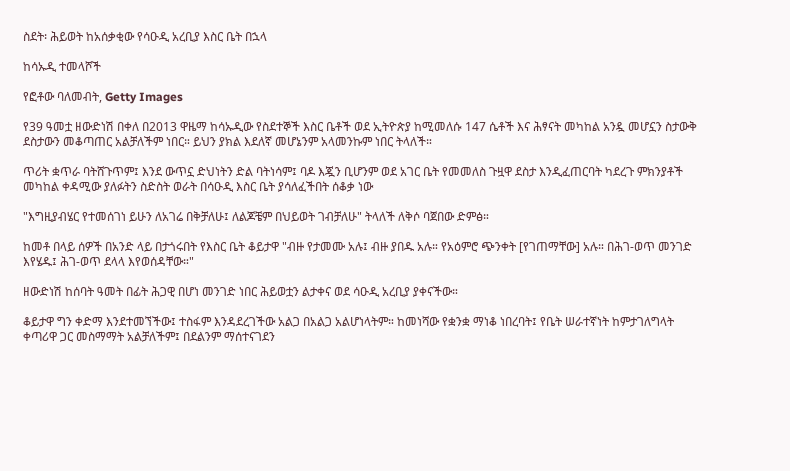ስደት፡ ሕይወት ከአሰቃቂው የሳዑዲ አረቢያ እስር ቤት በኋላ

ከሳኡዲ ተመላሾች

የፎቶው ባለመብት, Getty Images

የ39 ዓመቷ ዘውድነሽ በቀለ በ2013 ዋዜማ ከሳኡዲው የስደተኞች እስር ቤቶች ወደ ኢትዮጵያ ከሚመለሱ 147 ሴቶች እና ሕፃናት መካከል አንዷ መሆኗን ስታውቅ ደስታውን መቆጣጠር አልቻለችም ነበር። ይህን ያክል እደለኛ መሆኔንም አላመንኩም ነበር ትላለች።

ጥሪት ቋጥራ ባትሸጉጥም፤ እንደ ውጥኗ ድህነትን ድል ባትነሳም፤ ባዶ እጇን ቢሆንም ወደ አገር ቤት የመመለስ ጉዟዋ ደስታ እንዲፈጠርባት ካደረጉ ምክንያቶች መካከል ቀዳሚው ያለፉትን ስድስት ወራት በሳዑዲ እስር ቤት ያሳለፈችበት ሰቆቃ ነው

"እግዚያብሄር የተመሰገነ ይሁን ለአገሬ በቅቻለሁ፤ ለልጆቼም በህይወት ገብቻለሁ" ትላለች ለቅሶ ባጀበው ድምፅ።

ከመቶ በላይ ሰዎች በአንድ ላይ በታጎሩበት የእስር ቤት ቆይታዋ "ብዙ የታመሙ አሉ፤ ብዙ ያበዱ አሉ። የአዕምሮ ጭንቀት [የገጠማቸው] አሉ። በሕገ-ወጥ መንገድ እየሄዱ፤ ሕገ-ወጥ ደላላ እየወሰዳቸው።"

ዘውድነሽ ከሰባት ዓመት በፊት ሕጋዊ በሆነ መንገድ ነበር ሕይወቷን ልታቀና ወደ ሳዑዲ አረቢያ ያቀናችው።

ቆይታዋ ግን ቀድማ እንደተመኘችው፤ ተስፋም እንዳደረገችው አልጋ በአልጋ አልሆነላትም። ከመነሻው የቋንቋ ማነቆ ነበረባት፤ የቤት ሠራተኛነት ከምታገለግላት ቀጣሪዋ ጋር መስማማት አልቻለችም፤ በደልንም ማሰተናገደን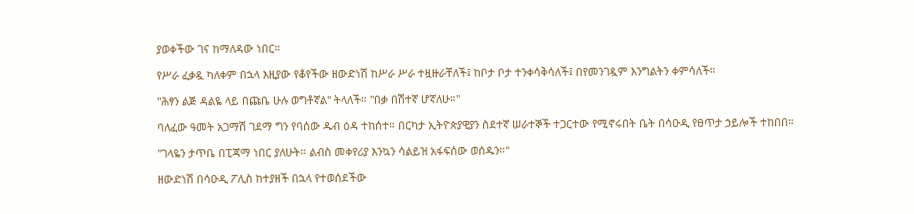ያወቀችው ገና ከማለዳው ነበር።

የሥራ ፈቃዷ ካለቀም በኋላ እዚያው የቆየችው ዘውድነሽ ከሥራ ሥራ ተዟዙራቸለች፤ ከቦታ ቦታ ተንቀሳቅሳለች፤ በየመንገዷም እንግልትን ቀምሳለች።

"ሕፃን ልጅ ዳልዬ ላይ በጩቤ ሁሉ ወግቶኛል" ትላለች። "በቃ በሽተኛ ሆኛለሁ።"

ባለፈው ዓመት አጋማሽ ገደማ ግን የባሰው ዱብ ዕዳ ተከሰተ። በርካታ ኢትዮጵያዊያን ስደተኛ ሠራተኞች ተጋርተው የሚኖሩበት ቤት በሳዑዲ የፀጥታ ኃይሎች ተከበበ።

"ገላዬን ታጥቤ በፒጃማ ነበር ያለሁት። ልብስ መቀየሪያ እንኳን ሳልይዝ አፋፍሰው ወሰዱን።"

ዘውድነሽ በሳዑዲ ፖሊስ ከተያዘች በኋላ የተወሰደችው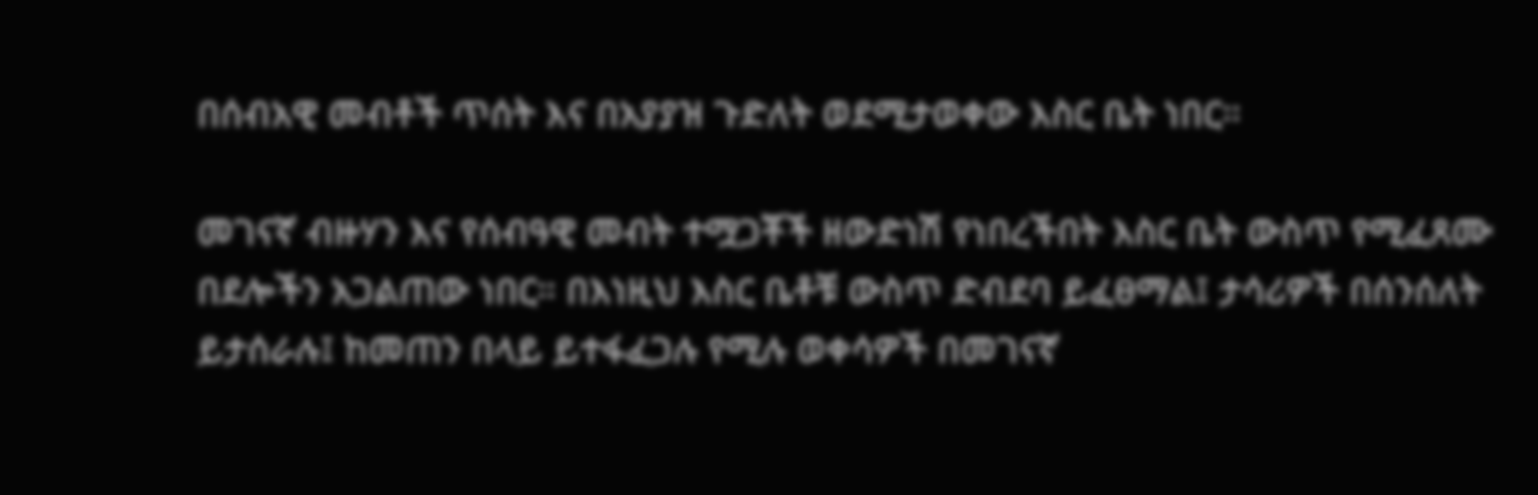በሰብአዊ መብቶች ጥሰት እና በአያያዝ ጉድለት ወደሚታወቀው እስር ቤት ነበር።

መገናኛ ብዙሃን እና የሰብዓዊ መብት ተሟጋቾች ዘውድነሽ የነበረችበት እስር ቤት ውስጥ የሚፈጸሙ በደሎችን አጋልጠው ነበር። በእነዚህ እስር ቤቶቹ ውስጥ ድብደባ ይፈፀማል፤ ታሳሪዎች በሰንሰለት ይታሰራሉ፤ ከመጠን በላይ ይተፋፈጋሉ የሚሉ ወቀሳዎች በመገናኛ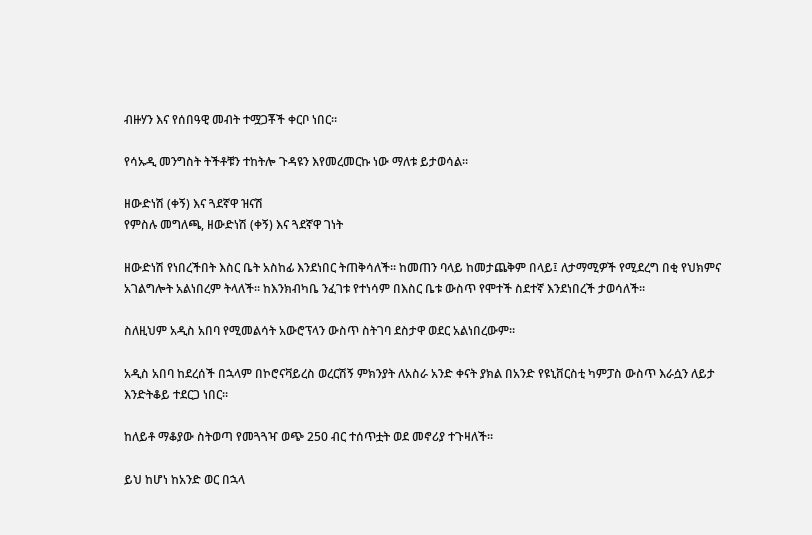ብዙሃን እና የሰበዓዊ መብት ተሟጋቾች ቀርቦ ነበር።

የሳኡዲ መንግስት ትችቶቹን ተከትሎ ጉዳዩን እየመረመርኩ ነው ማለቱ ይታወሳል።

ዘውድነሽ (ቀኝ) እና ጓደኛዋ ዝናሽ
የምስሉ መግለጫ, ዘውድነሽ (ቀኝ) እና ጓደኛዋ ገነት

ዘውድነሽ የነበረችበት እስር ቤት አስከፊ እንደነበር ትጠቅሳለች። ከመጠን ባላይ ከመታጨቅም በላይ፤ ለታማሚዎች የሚደረግ በቂ የህክምና አገልግሎት አልነበረም ትላለች። ከእንክብካቤ ንፈገቱ የተነሳም በእስር ቤቱ ውስጥ የሞተች ስደተኛ እንደነበረች ታወሳለች።

ስለዚህም አዲስ አበባ የሚመልሳት አውሮፕላን ውስጥ ስትገባ ደስታዋ ወደር አልነበረውም።

አዲስ አበባ ከደረሰች በኋላም በኮሮናቫይረስ ወረርሽኝ ምክንያት ለአስራ አንድ ቀናት ያክል በአንድ የዩኒቨርስቲ ካምፓስ ውስጥ እራሷን ለይታ እንድትቆይ ተደርጋ ነበር።

ከለይቶ ማቆያው ስትወጣ የመጓጓዣ ወጭ 250 ብር ተሰጥቷት ወደ መኖሪያ ተጉዛለች።

ይህ ከሆነ ከአንድ ወር በኋላ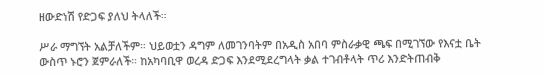ዘውድነሽ የድጋፍ ያለህ ትላለች።

ሥራ ማግኘት አልቻለችም። ህይወቷን ዳግም ለመገንባትም በአዲስ አበባ ምስራቃዊ ጫፍ በሚገኘው የእናቷ ቤት ውስጥ ኑሮን ጀምራለች። ከአካባቢዋ ወረዳ ድጋፍ እንደሚደረግላት ቃል ተገብቶላት ጥሪ እንድትጠብቅ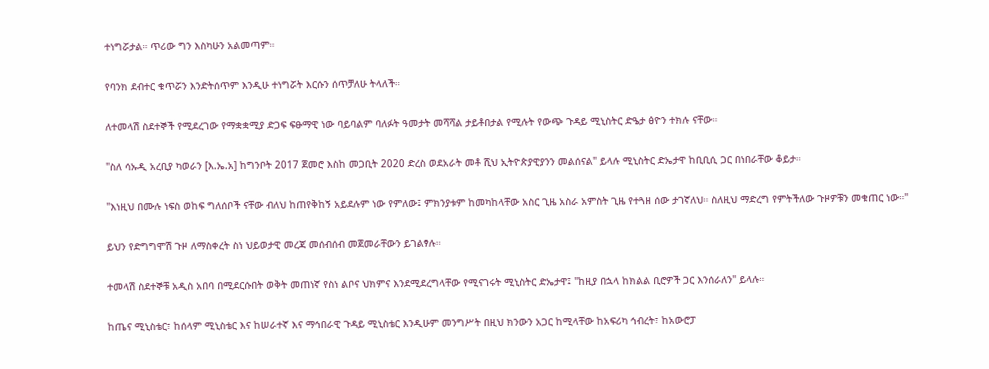ተነግሯታል። ጥሪው ግን እስካሁን አልመጣም።

የባንክ ደብተር ቁጥሯን እንድትሰጥም እንዲሁ ተነግሯት እርሱን ሰጥቻለሁ ትላለች።

ለተመላሽ ስደተኞች የሚደረገው የማቋቋሚያ ድጋፍ ፍፁማዊ ነው ባይባልም ባለፉት ዓመታት መሻሻል ታይቶበታል የሚሉት የውጭ ጉዳይ ሚኒስትር ድዔታ ፅዮን ተክሉ ናቸው።

"ስለ ሳኡዲ አረቢያ ካወራን [እ.ኤ.አ] ከግንቦት 2017 ጀመሮ እስከ መጋቢት 2020 ድረስ ወደአራት መቶ ሺህ ኢትዮጵያዊያንን መልሰናል" ይላሉ ሚኒስትር ድኤታዋ ከቢቢሲ ጋር በነበራቸው ቆይታ።

"እነዚህ በሙሉ ነፍስ ወከፍ ግለሰቦች ናቸው ብለህ ከጠየቅከኝ አይደሉም ነው የምለው፤ ምክንያቱም ከመካከላቸው አስር ጊዜ አስራ አምስት ጊዜ የተጓዘ ሰው ታገኛለህ። ስለዚህ ማድረግ የምትችለው ጉዞዎቹን መቁጠር ነው።"

ይህን የድግግሞሽ ጉዞ ለማስቀረት ስነ ህይወታዊ መረጃ መሰብሰብ መጀመራቸውን ይገልፃሉ።

ተመላሽ ስደተኞቹ አዲስ አበባ በሚደርሱበት ወቅት መጠነኛ የስነ ልቦና ህክምና እንደሚደረግላቸው የሚናገሩት ሚኒስትር ድኤታዋ፤ "ከዚያ በኋላ ከክልል ቢሮዎች ጋር እንሰራለን" ይላሉ።

ከጤና ሚኒስቴር፣ ከሰላም ሚኒስቴር እና ከሠራተኛ እና ማኅበራዊ ጉዳይ ሚኒስቴር እንዲሁም መንግሥት በዚህ ክንውን አጋር ከሚላቸው ከአፍሪካ ኅብረት፣ ከአውሮፓ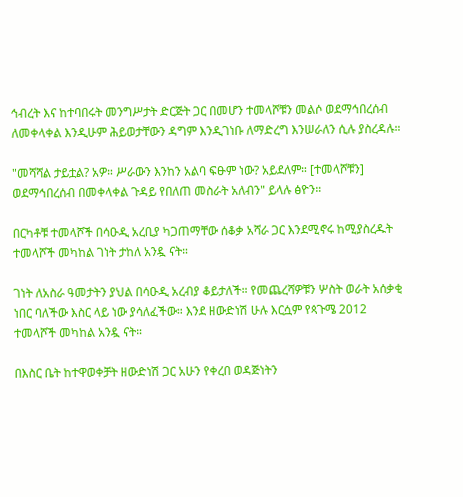ኅብረት እና ከተባበሩት መንግሥታት ድርጅት ጋር በመሆን ተመላሾቹን መልሶ ወደማኅበረሰብ ለመቀላቀል እንዲሁም ሕይወታቸውን ዳግም እንዲገነቡ ለማድረግ እንሠራለን ሲሉ ያስረዳሉ።

"መሻሻል ታይቷል? አዎ። ሥራውን እንከን አልባ ፍፁም ነው? አይደለም። [ተመላሾቹን] ወደማኅበረሰብ በመቀላቀል ጉዳይ የበለጠ መስራት አለብን" ይላሉ ፅዮን።

በርካቶቹ ተመላሾች በሳዑዲ አረቢያ ካጋጠማቸው ሰቆቃ አሻራ ጋር እንደሚኖሩ ከሚያስረዱት ተመላሾች መካከል ገነት ታከለ አንዷ ናት።

ገነት ለአስራ ዓመታትን ያህል በሳዑዲ አረብያ ቆይታለች። የመጨረሻዎቹን ሦስት ወራት አሰቃቂ ነበር ባለችው እስር ላይ ነው ያሳለፈችው። እንደ ዘውድነሽ ሁሉ እርሷም የጳጉሜ 2012 ተመላሾች መካከል አንዷ ናት።

በእስር ቤት ከተዋወቀቻት ዘውድነሽ ጋር አሁን የቀረበ ወዳጅነትን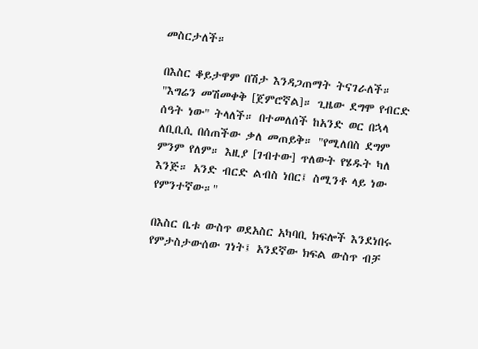መስርታለች።

በእስር ቆይታዋም በሽታ እንዳጋጠማት ትናገራለች። "እግሬን መሽመቀቅ [ጀምሮኛል]። ጊዜው ደግሞ የብርድ ሰዓት ነው" ትላለች። በተመለሰች ከአንድ ወር በኋላ ለቢቢሲ በሰጠችው ቃለ መጠይቅ። "የሚለበስ ደግም ምንም የለም። እዚያ [ገብተው] ጥለውት የሄዱት ካለ እንጅ። አንድ ብርድ ልብስ ነበር፤ ስሚንቶ ላይ ነው የምንተኛው።"

በእስር ቤቱ ውስጥ ወደአስር አካባቢ ክፍሎች እንደነበሩ የምታስታውሰው ገነት፤ አንደኛው ክፍል ውስጥ ብቻ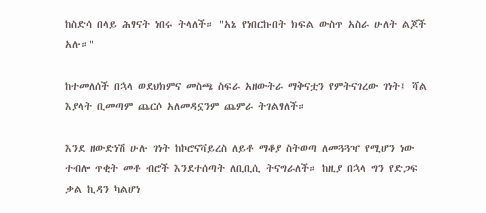ከስድሳ በላይ ሕፃናት ነበሩ ትላለች። "አኔ የነበርኩበት ክፍል ውስጥ አስራ ሁለት ልጆች አሉ።"

ከተመለሰች በኋላ ወደህክምና መስጫ ስፍራ አዘውትራ ማቅናቷን የምትናገረው ገነት፤ ሻል እያላት ቢመጣም ጨርሶ አለመዳኗንም ጨምራ ትገልፃለች።

እንደ ዘውድነሽ ሁሉ ገነት ከኮሮናቫይረስ ለይቶ ማቆያ ስትወጣ ለመጓጓዣ የሚሆን ነው ተብሎ ጥቂት መቶ ብሮች እንደተሰጣት ለቢቢሲ ትናግራለች። ከዚያ በኋላ ግን የድጋፍ ቃል ኪዳን ካልሆነ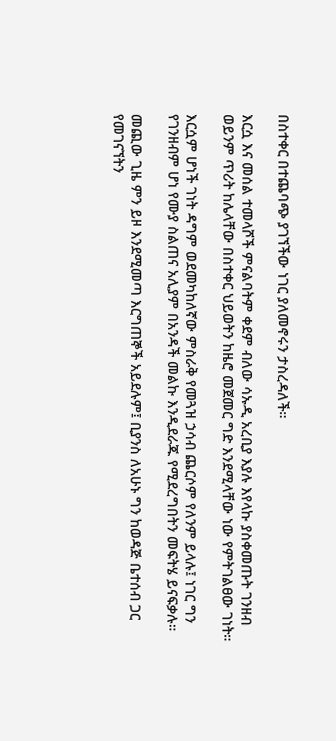በስተቀር በተጨባጭ ያገኘችው ነገር ያለመኖሩን ታስረዳለች።

እርሷ እና መሰል ተመላሾች ምናልባትም ቀደም ብለው ሳኡዲ አረቢያ እያሉ እየላኩ ያስቀመጡት ገንዘብ ወይንም ጥሪት ከሌላቸው በስተቀር ህይወትን ከዜሮ መጀመር ግድ እንደሚላቸው ነው የምትገልፀው ገነት።

እርሷም ሆነች ገነት ዳግም ወደመካከለኛው ምስራቅ የመጓዝ ኃሳብ ጨርሶም የለንም ይላሉ፤ ነገር ግን የገንዘብም ሆነ የሙያ ስልጠና አሊያም በአንዳች መልኩ እንዲደራጁ የሚደረግበትን መፍትሄ ይናፍቃሉ።

መጪው ጊዜ ምን ይዞ እንደሚመጣ እርግጠኞች አይደሉም፤ ቢያንስ ለአሁኑ ግን ከወዳጅ ቤተሰብ ጋር የመገናኘትን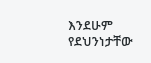እንደሁም የደህንነታቸው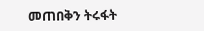መጠበቅን ትሩፋት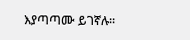እያጣጣሙ ይገኛሉ።